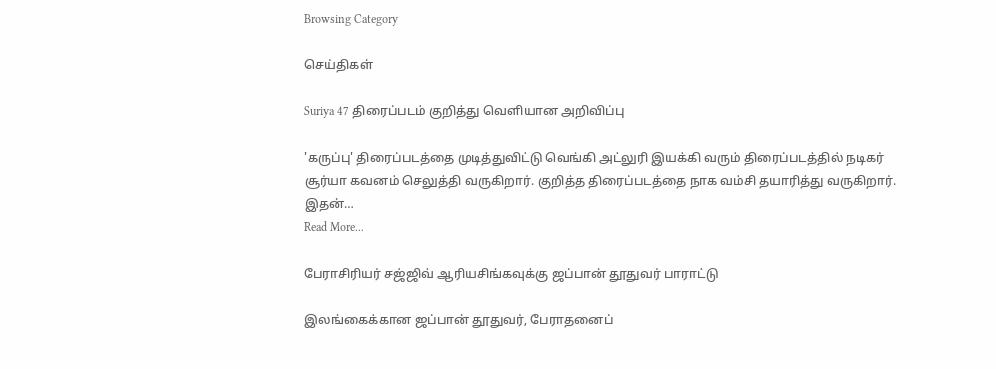Browsing Category

செய்திகள்

Suriya 47 திரைப்படம் குறித்து வெளியான அறிவிப்பு

'கருப்பு' திரைப்படத்தை முடித்துவிட்டு வெங்கி அட்லுரி இயக்கி வரும் திரைப்படத்தில் நடிகர் சூர்யா கவனம் செலுத்தி வருகிறார். குறித்த திரைப்படத்தை நாக வம்சி தயாரித்து வருகிறார். இதன்…
Read More...

பேராசிரியர் சஜ்ஜிவ் ஆரியசிங்கவுக்கு ஜப்பான் தூதுவர் பாராட்டு

இலங்கைக்கான ஜப்பான் தூதுவர், பேராதனைப்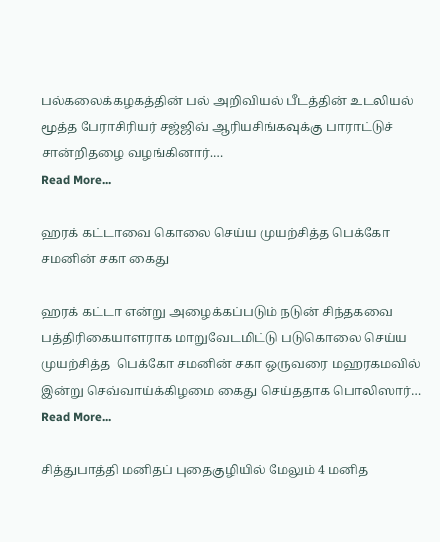பல்கலைக்கழகத்தின் பல் அறிவியல் பீடத்தின் உடலியல் மூத்த பேராசிரியர் சஜ்ஜிவ் ஆரியசிங்கவுக்கு பாராட்டுச் சான்றிதழை வழங்கினார்.…
Read More...

ஹரக் கட்டாவை கொலை செய்ய முயற்சித்த பெக்கோ சமனின் சகா கைது

ஹரக் கட்டா என்று அழைக்கப்படும் நடுன் சிந்தகவை பத்திரிகையாளராக மாறுவேடமிட்டு படுகொலை செய்ய முயற்சித்த  பெக்கோ சமனின் சகா ஒருவரை மஹரகமவில்  இன்று செவ்வாய்க்கிழமை கைது செய்ததாக பொலிஸார்…
Read More...

சித்துபாத்தி மனிதப் புதைகுழியில் மேலும் 4 மனித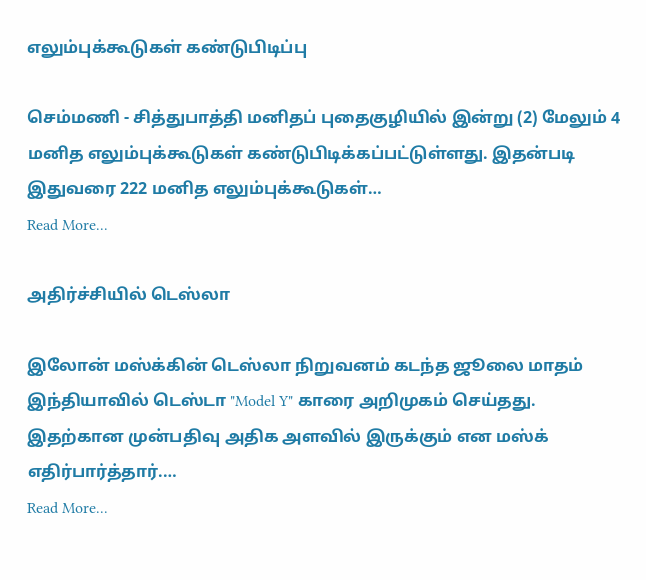எலும்புக்கூடுகள் கண்டுபிடிப்பு

செம்மணி - சித்துபாத்தி மனிதப் புதைகுழியில் இன்று (2) மேலும் 4 மனித எலும்புக்கூடுகள் கண்டுபிடிக்கப்பட்டுள்ளது. இதன்படி இதுவரை 222 மனித எலும்புக்கூடுகள்…
Read More...

அதிர்ச்சியில் டெஸ்லா

இலோன் மஸ்க்கின் டெஸ்லா நிறுவனம் கடந்த ஜூலை மாதம் இந்தியாவில் டெஸ்டா "Model Y" காரை அறிமுகம் செய்தது. இதற்கான முன்பதிவு அதிக அளவில் இருக்கும் என மஸ்க் எதிர்பார்த்தார்.…
Read More...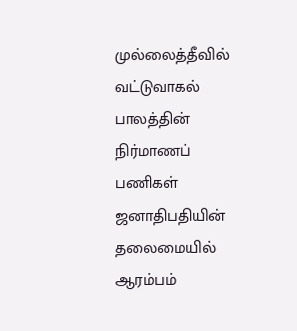முல்லைத்தீவில் வட்டுவாகல் பாலத்தின் நிர்மாணப் பணிகள் ஜனாதிபதியின் தலைமையில் ஆரம்பம்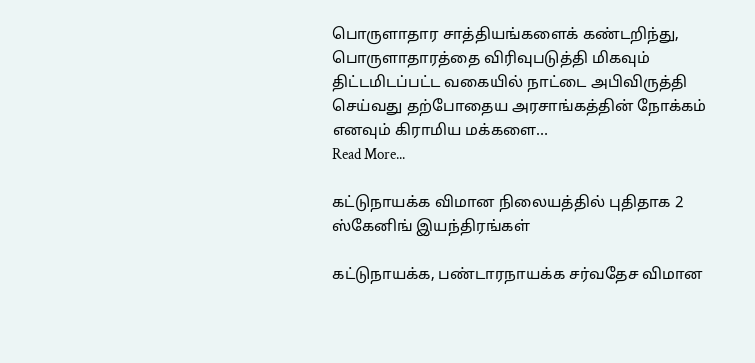பொருளாதார சாத்தியங்களைக் கண்டறிந்து, பொருளாதாரத்தை விரிவுபடுத்தி மிகவும் திட்டமிடப்பட்ட வகையில் நாட்டை அபிவிருத்தி செய்வது தற்போதைய அரசாங்கத்தின் நோக்கம் எனவும் கிராமிய மக்களை…
Read More...

கட்டுநாயக்க விமான நிலையத்தில் புதிதாக 2 ஸ்கேனிங் இயந்திரங்கள்

கட்டுநாயக்க, பண்டாரநாயக்க சர்வதேச விமான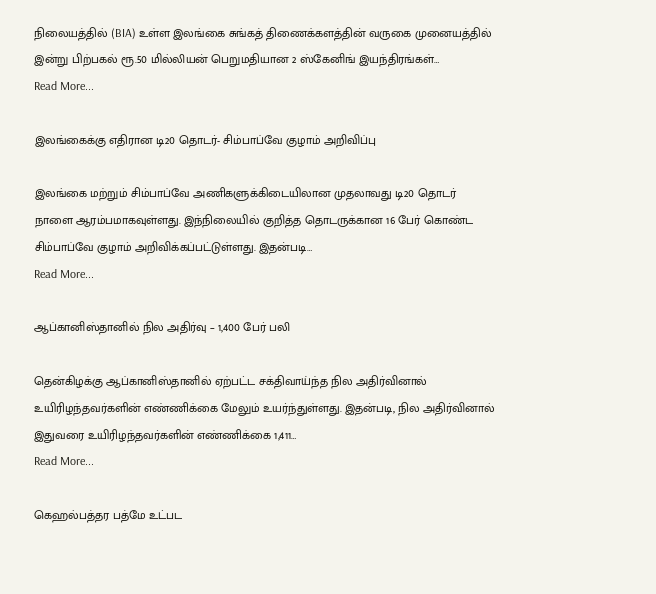நிலையத்தில் (BIA) உள்ள இலங்கை சுங்கத் திணைக்களத்தின் வருகை முனையத்தில் இன்று பிற்பகல் ரூ.50 மில்லியன் பெறுமதியான 2 ஸ்கேனிங் இயந்திரங்கள்…
Read More...

இலங்கைக்கு எதிரான டி20 தொடர்- சிம்பாப்வே குழாம் அறிவிப்பு

இலங்கை மற்றும் சிம்பாப்வே அணிகளுக்கிடையிலான முதலாவது டி20 தொடர் நாளை ஆரம்பமாகவுள்ளது. இந்நிலையில் குறித்த தொடருக்கான 16 பேர் கொண்ட சிம்பாப்வே குழாம் அறிவிக்கப்பட்டுள்ளது. இதன்படி…
Read More...

ஆப்கானிஸ்தானில் நில அதிர்வு – 1,400 பேர் பலி

தென்கிழக்கு ஆப்கானிஸ்தானில் ஏற்பட்ட சக்திவாய்ந்த நில அதிர்வினால் உயிரிழந்தவர்களின் எண்ணிக்கை மேலும் உயர்ந்துள்ளது. இதன்படி, நில அதிர்வினால் இதுவரை உயிரிழந்தவர்களின் எண்ணிக்கை 1,411…
Read More...

கெஹல்பத்தர பத்மே உட்பட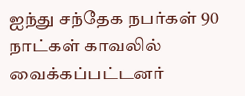ஐந்து சந்தேக நபர்கள் 90 நாட்கள் காவலில் வைக்கப்பட்டனர்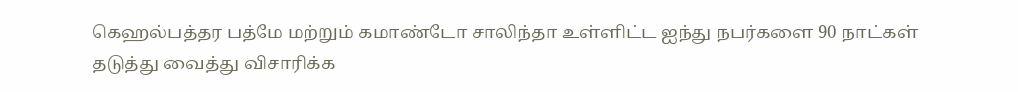கெஹல்பத்தர பத்மே மற்றும் கமாண்டோ சாலிந்தா உள்ளிட்ட ஐந்து நபர்களை 90 நாட்கள் தடுத்து வைத்து விசாரிக்க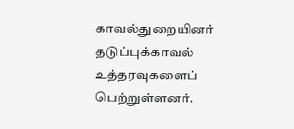காவல்துறையினர் தடுப்புக்காவல் உத்தரவுகளைப் பெற்றுள்ளனர்.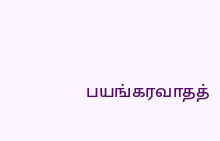பயங்கரவாதத்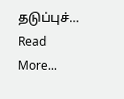தடுப்புச்…
Read More...